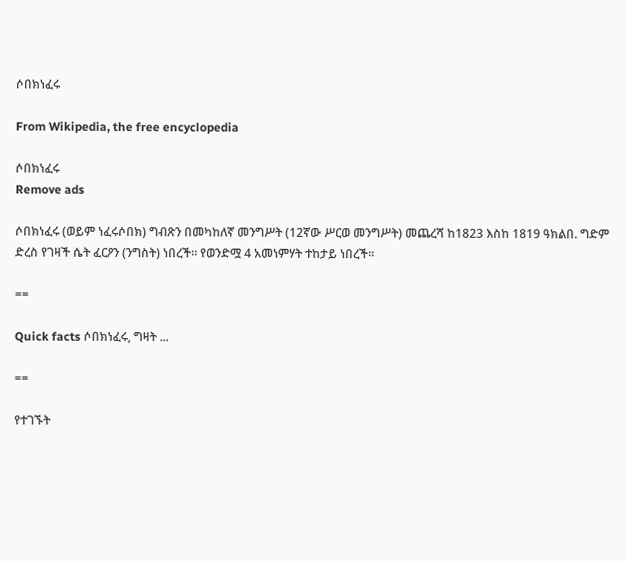ሶበክነፈሩ

From Wikipedia, the free encyclopedia

ሶበክነፈሩ
Remove ads

ሶበክነፈሩ (ወይም ነፈሩሶበክ) ግብጽን በመካከለኛ መንግሥት (12ኛው ሥርወ መንግሥት) መጨረሻ ከ1823 እስከ 1819 ዓክልበ. ግድም ድረስ የገዛች ሴት ፈርዖን (ንግስት) ነበረች። የወንድሟ 4 አመነምሃት ተከታይ ነበረች።

==

Quick facts ሶበክነፈሩ, ግዛት ...

==

የተገኙት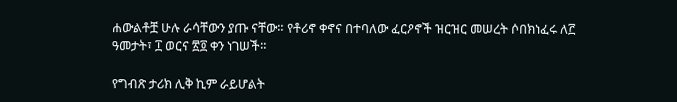ሐውልቶቿ ሁሉ ራሳቸውን ያጡ ናቸው። የቶሪኖ ቀኖና በተባለው ፈርዖኖች ዝርዝር መሠረት ሶበክነፈሩ ለ፫ ዓመታት፣ ፲ ወርና ፳፬ ቀን ነገሠች።

የግብጽ ታሪክ ሊቅ ኪም ራይሆልት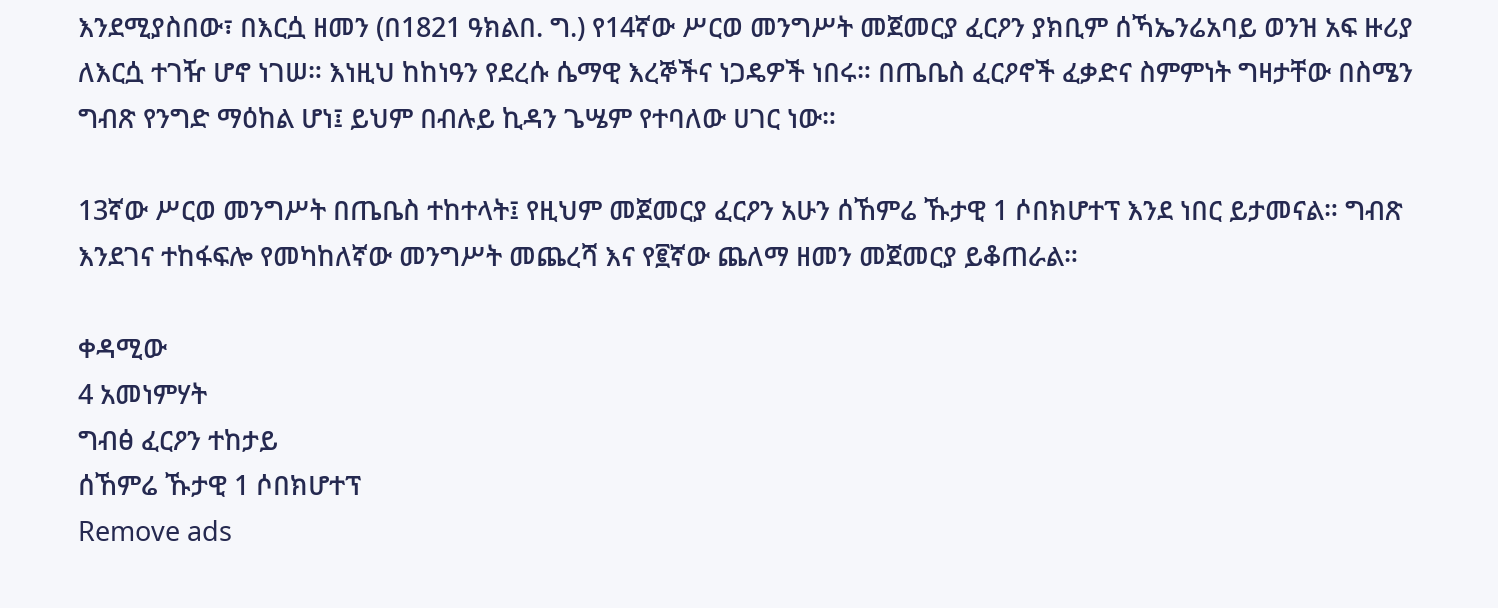እንደሚያስበው፣ በእርሷ ዘመን (በ1821 ዓክልበ. ግ.) የ14ኛው ሥርወ መንግሥት መጀመርያ ፈርዖን ያክቢም ሰኻኤንሬአባይ ወንዝ አፍ ዙሪያ ለእርሷ ተገዥ ሆኖ ነገሠ። እነዚህ ከከነዓን የደረሱ ሴማዊ እረኞችና ነጋዴዎች ነበሩ። በጤቤስ ፈርዖኖች ፈቃድና ስምምነት ግዛታቸው በስሜን ግብጽ የንግድ ማዕከል ሆነ፤ ይህም በብሉይ ኪዳን ጌሤም የተባለው ሀገር ነው።

13ኛው ሥርወ መንግሥት በጤቤስ ተከተላት፤ የዚህም መጀመርያ ፈርዖን አሁን ሰኸምሬ ኹታዊ 1 ሶበክሆተፕ እንደ ነበር ይታመናል። ግብጽ እንደገና ተከፋፍሎ የመካከለኛው መንግሥት መጨረሻ እና የ፪ኛው ጨለማ ዘመን መጀመርያ ይቆጠራል።

ቀዳሚው
4 አመነምሃት
ግብፅ ፈርዖን ተከታይ
ሰኸምሬ ኹታዊ 1 ሶበክሆተፕ
Remove ads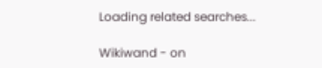Loading related searches...

Wikiwand - on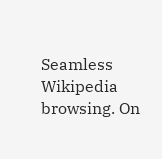Seamless Wikipedia browsing. On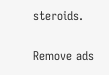steroids.

Remove ads